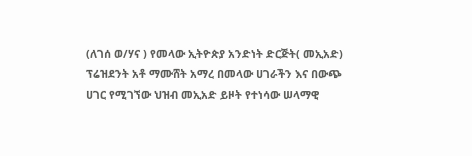(ለገሰ ወ/ሃና ) የመላው ኢትዮጵያ አንድነት ድርጅት( መኢአድ) ፕሬዝደንት አቶ ማሙሸት አማረ በመላው ሀገራችን እና በውጭ ሀገር የሚገኘው ህዝብ መኢአድ ይዞት የተነሳው ሠላማዊ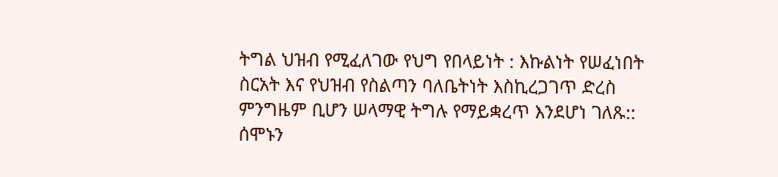ትግል ህዝብ የሚፈለገው የህግ የበላይነት : እኩልነት የሠፈነበት ስርአት እና የህዝብ የስልጣን ባለቤትነት እስኪረጋገጥ ድረስ ምንግዜም ቢሆን ሠላማዊ ትግሉ የማይቋረጥ እንደሆነ ገለጹ:: ሰሞኑን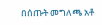በሰጡት መግለጫ አቶ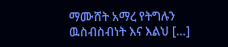ማሙሸት አማረ የትግሉን ዉስብስብነት እና እልህ […]